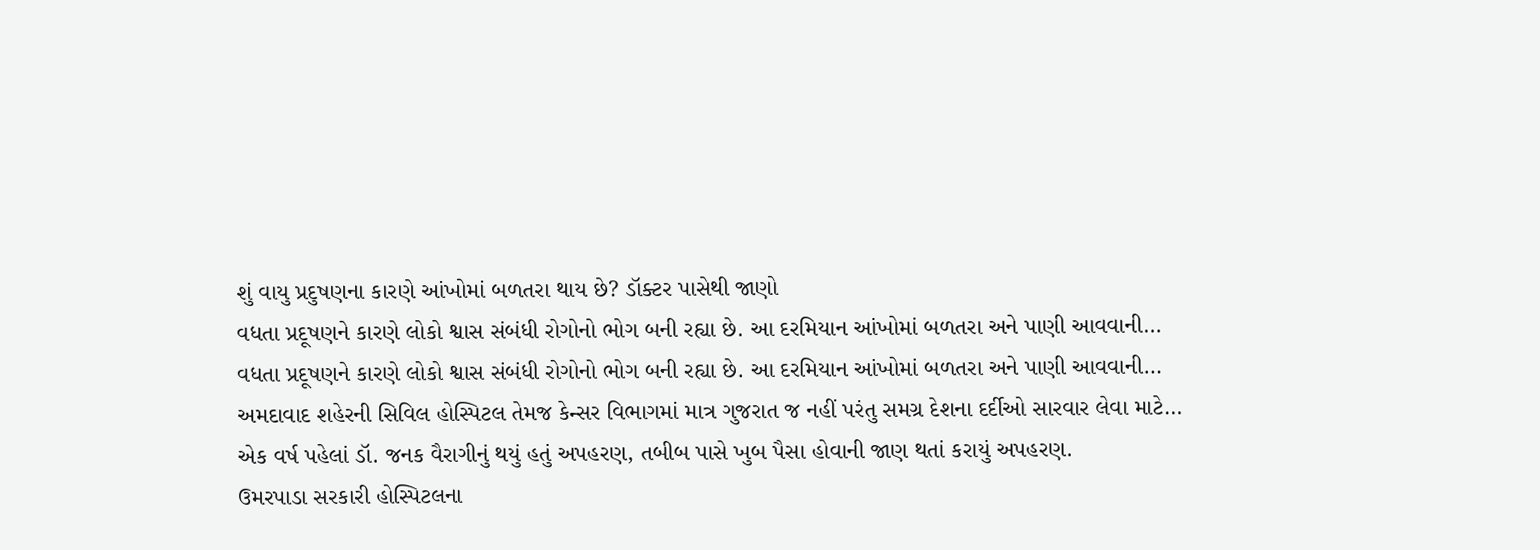શું વાયુ પ્રદુષણના કારણે આંખોમાં બળતરા થાય છે? ડૉક્ટર પાસેથી જાણો
વધતા પ્રદૂષણને કારણે લોકો શ્વાસ સંબંધી રોગોનો ભોગ બની રહ્યા છે. આ દરમિયાન આંખોમાં બળતરા અને પાણી આવવાની…
વધતા પ્રદૂષણને કારણે લોકો શ્વાસ સંબંધી રોગોનો ભોગ બની રહ્યા છે. આ દરમિયાન આંખોમાં બળતરા અને પાણી આવવાની…
અમદાવાદ શહેરની સિવિલ હોસ્પિટલ તેમજ કેન્સર વિભાગમાં માત્ર ગુજરાત જ નહીં પરંતુ સમગ્ર દેશના દર્દીઓ સારવાર લેવા માટે…
એક વર્ષ પહેલાં ડૉ. જનક વૈરાગીનું થયું હતું અપહરણ, તબીબ પાસે ખુબ પૈસા હોવાની જાણ થતાં કરાયું અપહરણ.
ઉમરપાડા સરકારી હોસ્પિટલના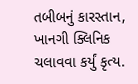તબીબનું કારસ્તાન, ખાનગી ક્લિનિક ચલાવવા કર્યું કૃત્ય.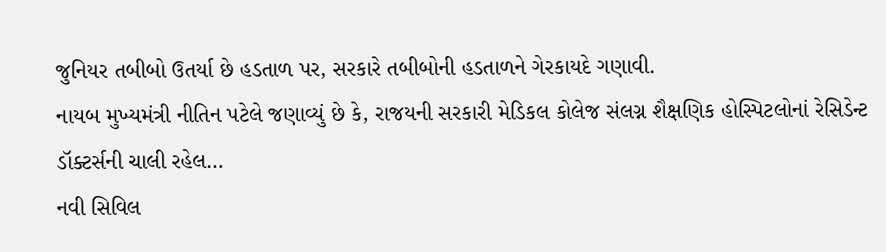જુનિયર તબીબો ઉતર્યા છે હડતાળ પર, સરકારે તબીબોની હડતાળને ગેરકાયદે ગણાવી.
નાયબ મુખ્યમંત્રી નીતિન પટેલે જણાવ્યું છે કે, રાજયની સરકારી મેડિકલ કોલેજ સંલગ્ન શૈક્ષણિક હોસ્પિટલોનાં રેસિડેન્ટ ડૉક્ટર્સની ચાલી રહેલ…
નવી સિવિલ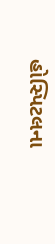હોસ્પિટલના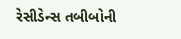રેસીડેન્સ તબીબોની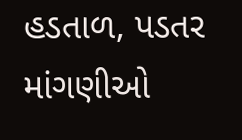હડતાળ, પડતર માંગણીઓ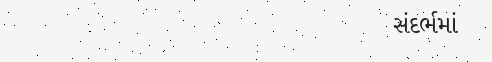સંદર્ભમાં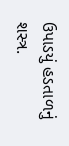ઉપાડયું હડતાળનું શસ્ત્ર.